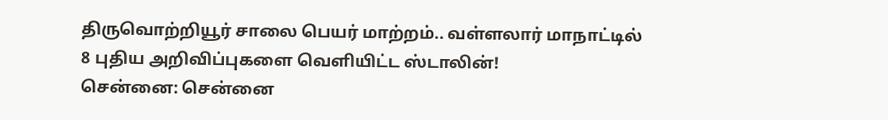திருவொற்றியூர் சாலை பெயர் மாற்றம்.. வள்ளலார் மாநாட்டில் 8 புதிய அறிவிப்புகளை வெளியிட்ட ஸ்டாலின்!
சென்னை: சென்னை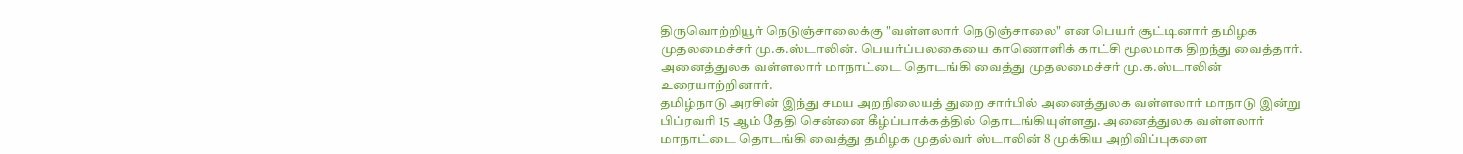திருவொற்றியூர் நெடுஞ்சாலைக்கு "வள்ளலார் நெடுஞ்சாலை" என பெயர் சூட்டினார் தமிழக முதலமைச்சர் மு.க.ஸ்டாலின். பெயர்ப்பலகையை காணொளிக் காட்சி மூலமாக திறந்து வைத்தார். அனைத்துலக வள்ளலார் மாநாட்டை தொடங்கி வைத்து முதலமைச்சர் மு.க.ஸ்டாலின் உரையாற்றினார்.
தமிழ்நாடு அரசின் இந்து சமய அறநிலையத் துறை சார்பில் அனைத்துலக வள்ளலார் மாநாடு இன்று பிப்ரவரி 15 ஆம் தேதி சென்னை கீழ்ப்பாக்கத்தில் தொடங்கியுள்ளது. அனைத்துலக வள்ளலார் மாநாட்டை தொடங்கி வைத்து தமிழக முதல்வர் ஸ்டாலின் 8 முக்கிய அறிவிப்புகளை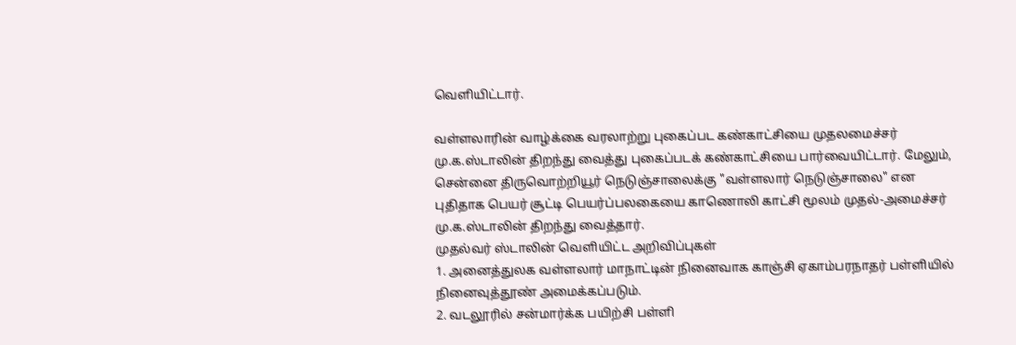வெளியிட்டார்.

வள்ளலாரின் வாழ்க்கை வரலாற்று புகைப்பட கண்காட்சியை முதலமைச்சர் மு.க.ஸ்டாலின் திறந்து வைத்து புகைப்படக் கண்காட்சியை பார்வையிட்டார். மேலும், சென்னை திருவொற்றியூர் நெடுஞ்சாலைக்கு "வள்ளலார் நெடுஞ்சாலை" என புதிதாக பெயர் சூட்டி பெயர்ப்பலகையை காணொலி காட்சி மூலம் முதல்-அமைச்சர் மு.க.ஸ்டாலின் திறந்து வைத்தார்.
முதல்வர் ஸ்டாலின் வெளியிட்ட அறிவிப்புகள்
1. அனைத்துலக வள்ளலார் மாநாட்டின் நினைவாக காஞ்சி ஏகாம்பரநாதர் பள்ளியில் நினைவுத்தூண் அமைக்கப்படும்.
2. வடலூரில் சன்மார்க்க பயிற்சி பள்ளி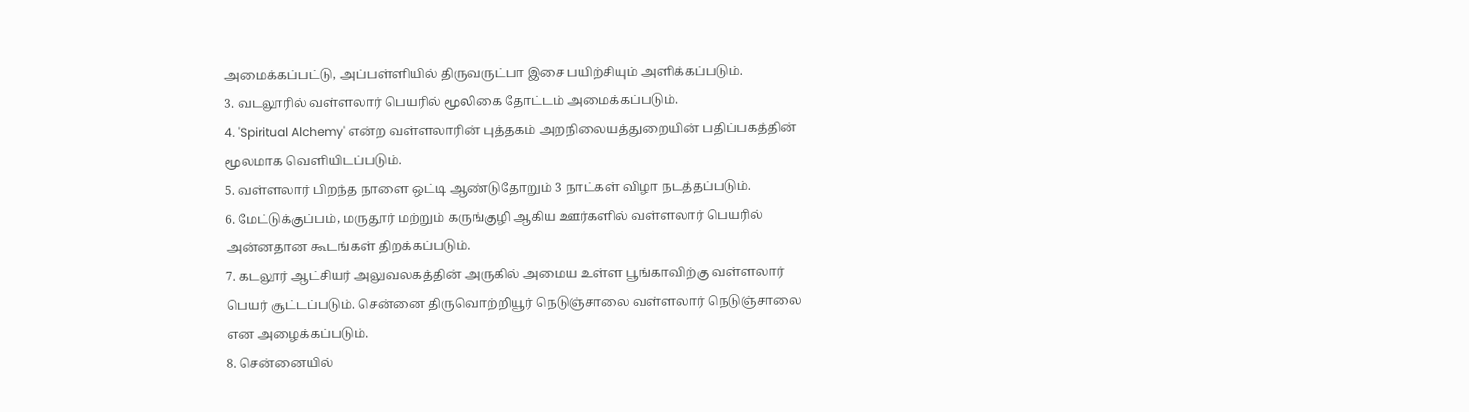அமைக்கப்பட்டு, அப்பள்ளியில் திருவருட்பா இசை பயிற்சியும் அளிக்கப்படும்.
3. வடலூரில் வள்ளலார் பெயரில் மூலிகை தோட்டம் அமைக்கப்படும்.
4. 'Spiritual Alchemy' என்ற வள்ளலாரின் புத்தகம் அறநிலையத்துறையின் பதிப்பகத்தின் மூலமாக வெளியிடப்படும்.
5. வள்ளலார் பிறந்த நாளை ஒட்டி ஆண்டுதோறும் 3 நாட்கள் விழா நடத்தப்படும்.
6. மேட்டுக்குப்பம், மருதூர் மற்றும் கருங்குழி ஆகிய ஊர்களில் வள்ளலார் பெயரில் அன்னதான கூடங்கள் திறக்கப்படும்.
7. கடலூர் ஆட்சியர் அலுவலகத்தின் அருகில் அமைய உள்ள பூங்காவிற்கு வள்ளலார் பெயர் சூட்டப்படும். சென்னை திருவொற்றியூர் நெடுஞ்சாலை வள்ளலார் நெடுஞ்சாலை என அழைக்கப்படும்.
8. சென்னையில்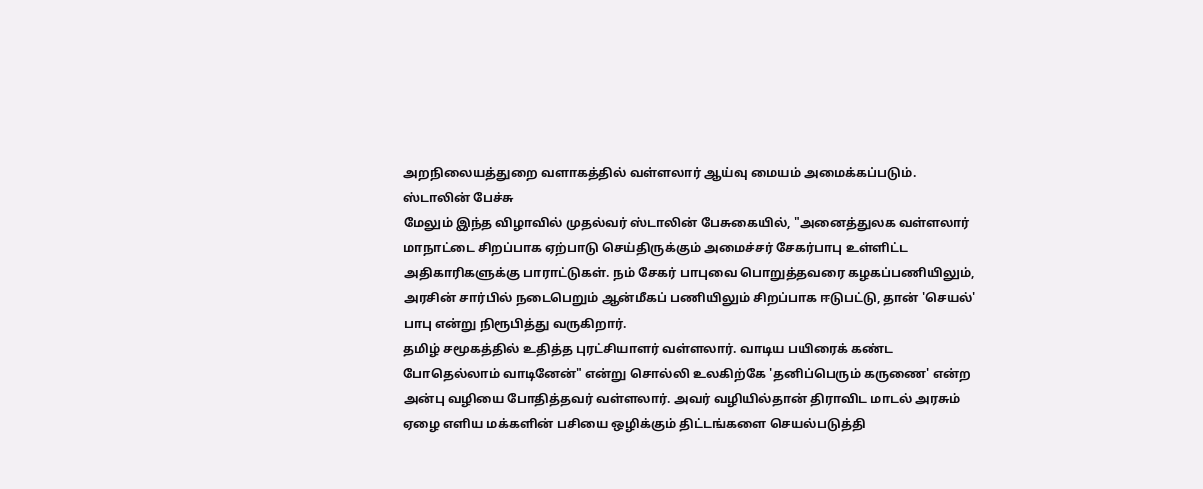அறநிலையத்துறை வளாகத்தில் வள்ளலார் ஆய்வு மையம் அமைக்கப்படும்.
ஸ்டாலின் பேச்சு
மேலும் இந்த விழாவில் முதல்வர் ஸ்டாலின் பேசுகையில், "அனைத்துலக வள்ளலார் மாநாட்டை சிறப்பாக ஏற்பாடு செய்திருக்கும் அமைச்சர் சேகர்பாபு உள்ளிட்ட அதிகாரிகளுக்கு பாராட்டுகள். நம் சேகர் பாபுவை பொறுத்தவரை கழகப்பணியிலும், அரசின் சார்பில் நடைபெறும் ஆன்மீகப் பணியிலும் சிறப்பாக ஈடுபட்டு, தான் 'செயல்' பாபு என்று நிரூபித்து வருகிறார்.
தமிழ் சமூகத்தில் உதித்த புரட்சியாளர் வள்ளலார். வாடிய பயிரைக் கண்ட போதெல்லாம் வாடினேன்" என்று சொல்லி உலகிற்கே 'தனிப்பெரும் கருணை' என்ற அன்பு வழியை போதித்தவர் வள்ளலார். அவர் வழியில்தான் திராவிட மாடல் அரசும் ஏழை எளிய மக்களின் பசியை ஒழிக்கும் திட்டங்களை செயல்படுத்தி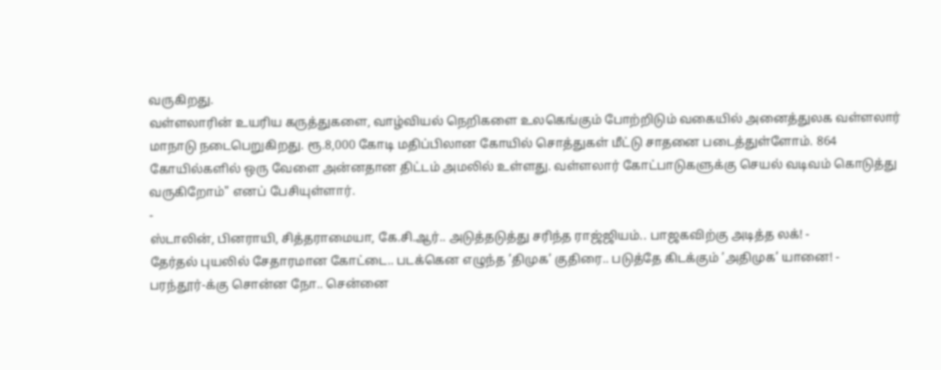வருகிறது.
வள்ளலாரின் உயரிய கருத்துகளை, வாழ்வியல் நெறிகளை உலகெங்கும் போற்றிடும் வகையில் அனைத்துலக வள்ளலார் மாநாடு நடைபெறுகிறது. ரூ.8,000 கோடி மதிப்பிலான கோயில் சொத்துகள் மீட்டு சாதனை படைத்துள்ளோம். 864 கோயில்களில் ஒரு வேளை அன்னதான திட்டம் அமலில் உள்ளது. வள்ளலார் கோட்பாடுகளுக்கு செயல் வடிவம் கொடுத்து வருகிறோம்" எனப் பேசியுள்ளார்.
-
ஸ்டாலின், பினராயி, சித்தராமையா, கே.சி.ஆர்.. அடுத்தடுத்து சரிந்த ராஜ்ஜியம்.. பாஜகவிற்கு அடித்த லக்! -
தேர்தல் புயலில் சேதாரமான கோட்டை.. படக்கென எழுந்த ’திமுக’ குதிரை.. படுத்தே கிடக்கும் ’அதிமுக’ யானை! -
பரந்தூர்-க்கு சொன்ன நோ.. சென்னை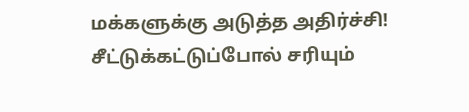மக்களுக்கு அடுத்த அதிர்ச்சி! சீட்டுக்கட்டுப்போல் சரியும்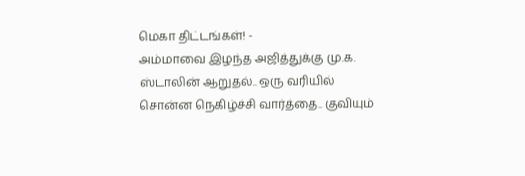மெகா திட்டங்கள்! -
அம்மாவை இழந்த அஜித்துக்கு மு.க. ஸ்டாலின் ஆறுதல்.. ஒரு வரியில் சொன்ன நெகிழ்ச்சி வார்த்தை.. குவியும்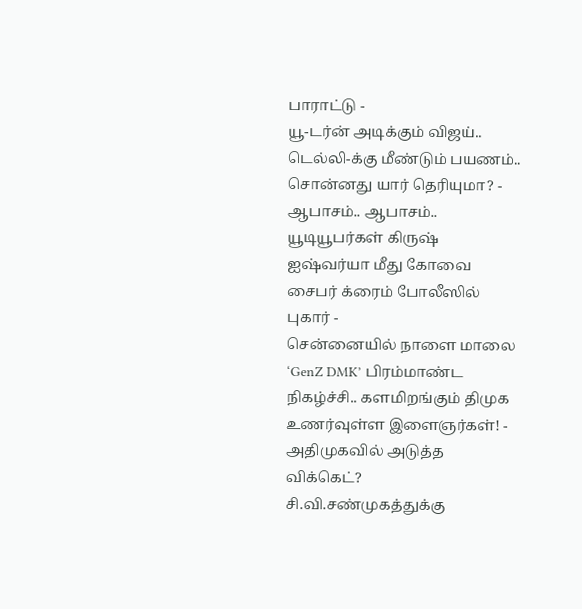பாராட்டு -
யூ-டர்ன் அடிக்கும் விஜய்.. டெல்லி-க்கு மீண்டும் பயணம்.. சொன்னது யார் தெரியுமா? -
ஆபாசம்.. ஆபாசம்.. யூடியூபர்கள் கிருஷ் ஐஷ்வர்யா மீது கோவை சைபர் க்ரைம் போலீஸில் புகார் -
சென்னையில் நாளை மாலை ‘GenZ DMK’ பிரம்மாண்ட நிகழ்ச்சி.. களமிறங்கும் திமுக உணர்வுள்ள இளைஞர்கள்! -
அதிமுகவில் அடுத்த விக்கெட்? சி.வி.சண்முகத்துக்கு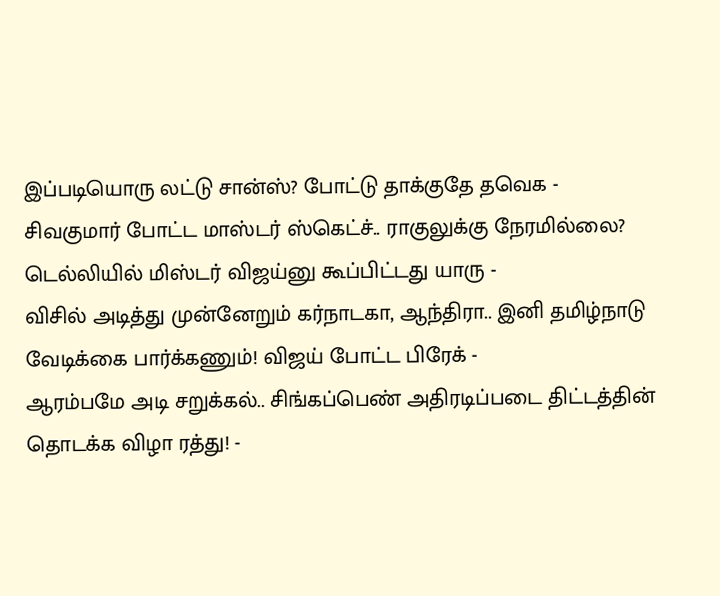இப்படியொரு லட்டு சான்ஸ்? போட்டு தாக்குதே தவெக -
சிவகுமார் போட்ட மாஸ்டர் ஸ்கெட்ச்.. ராகுலுக்கு நேரமில்லை? டெல்லியில் மிஸ்டர் விஜய்னு கூப்பிட்டது யாரு -
விசில் அடித்து முன்னேறும் கர்நாடகா, ஆந்திரா.. இனி தமிழ்நாடு வேடிக்கை பார்க்கணும்! விஜய் போட்ட பிரேக் -
ஆரம்பமே அடி சறுக்கல்.. சிங்கப்பெண் அதிரடிப்படை திட்டத்தின் தொடக்க விழா ரத்து! -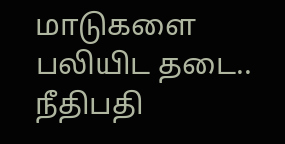மாடுகளை பலியிட தடை.. நீதிபதி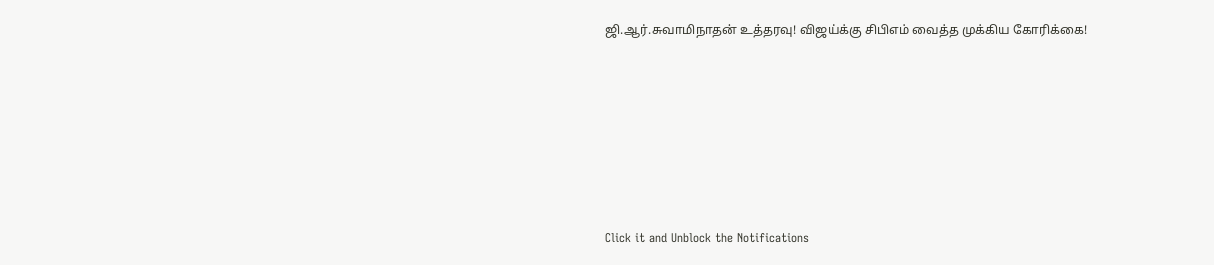ஜி.ஆர்.சுவாமிநாதன் உத்தரவு! விஜய்க்கு சிபிஎம் வைத்த முக்கிய கோரிக்கை!












Click it and Unblock the Notifications